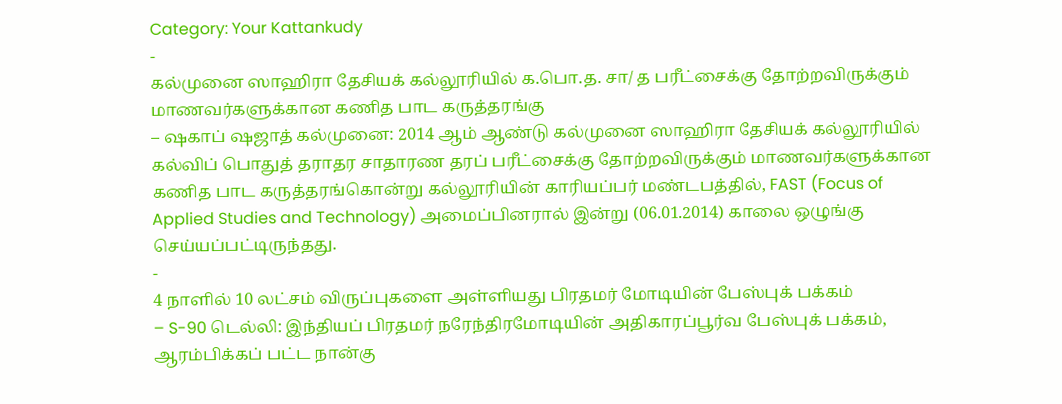Category: Your Kattankudy
-
கல்முனை ஸாஹிரா தேசியக் கல்லூரியில் க.பொ.த. சா/ த பரீட்சைக்கு தோற்றவிருக்கும் மாணவர்களுக்கான கணித பாட கருத்தரங்கு
– ஷகாப் ஷஜாத் கல்முனை: 2014 ஆம் ஆண்டு கல்முனை ஸாஹிரா தேசியக் கல்லூரியில் கல்விப் பொதுத் தராதர சாதாரண தரப் பரீட்சைக்கு தோற்றவிருக்கும் மாணவர்களுக்கான கணித பாட கருத்தரங்கொன்று கல்லூரியின் காரியப்பர் மண்டபத்தில், FAST (Focus of Applied Studies and Technology) அமைப்பினரால் இன்று (06.01.2014) காலை ஒழுங்கு செய்யப்பட்டிருந்தது.
-
4 நாளில் 10 லட்சம் விருப்புகளை அள்ளியது பிரதமர் மோடியின் பேஸ்புக் பக்கம்
– S-90 டெல்லி: இந்தியப் பிரதமர் நரேந்திரமோடியின் அதிகாரப்பூர்வ பேஸ்புக் பக்கம், ஆரம்பிக்கப் பட்ட நான்கு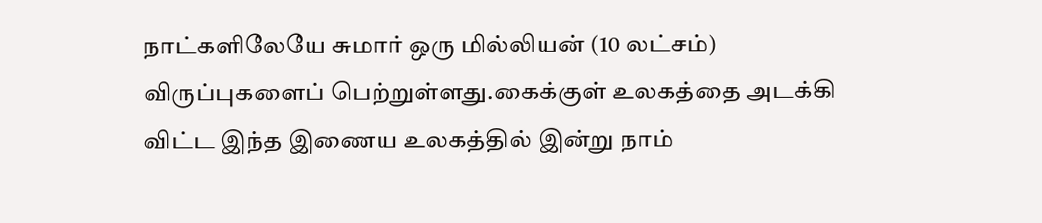நாட்களிலேயே சுமார் ஒரு மில்லியன் (10 லட்சம்) விருப்புகளைப் பெற்றுள்ளது.கைக்குள் உலகத்தை அடக்கி விட்ட இந்த இணைய உலகத்தில் இன்று நாம்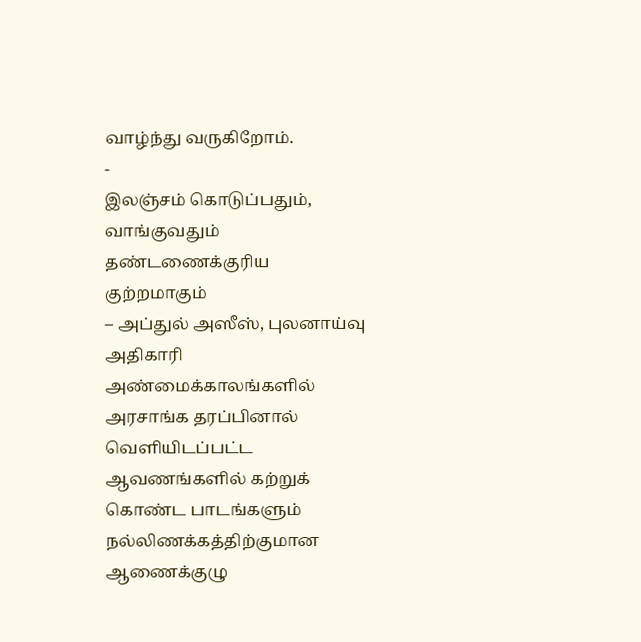வாழ்ந்து வருகிறோம்.
-
இலஞ்சம் கொடுப்பதும், வாங்குவதும் தண்டணைக்குரிய குற்றமாகும்
– அப்துல் அஸீஸ், புலனாய்வு அதிகாரி அண்மைக்காலங்களில் அரசாங்க தரப்பினால் வெளியிடப்பட்ட ஆவணங்களில் கற்றுக் கொண்ட பாடங்களும் நல்லிணக்கத்திற்குமான ஆணைக்குழு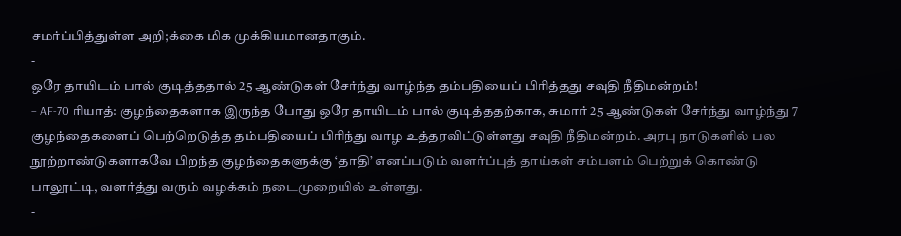சமர்ப்பித்துள்ள அறி;க்கை மிக முக்கியமானதாகும்.
-
ஒரே தாயிடம் பால் குடித்ததால் 25 ஆண்டுகள் சேர்ந்து வாழ்ந்த தம்பதியைப் பிரித்தது சவுதி நீதிமன்றம்!
– AF-70 ரியாத்: குழந்தைகளாக இருந்த போது ஒரே தாயிடம் பால் குடித்ததற்காக, சுமார் 25 ஆண்டுகள் சேர்ந்து வாழ்ந்து 7 குழந்தைகளைப் பெற்றெடுத்த தம்பதியைப் பிரிந்து வாழ உத்தரவிட்டுள்ளது சவுதி நீதிமன்றம். அரபு நாடுகளில் பல நூற்றாண்டுகளாகவே பிறந்த குழந்தைகளுக்கு ‘தாதி’ எனப்படும் வளர்ப்புத் தாய்கள் சம்பளம் பெற்றுக் கொண்டு பாலூட்டி, வளர்த்து வரும் வழக்கம் நடைமுறையில் உள்ளது.
-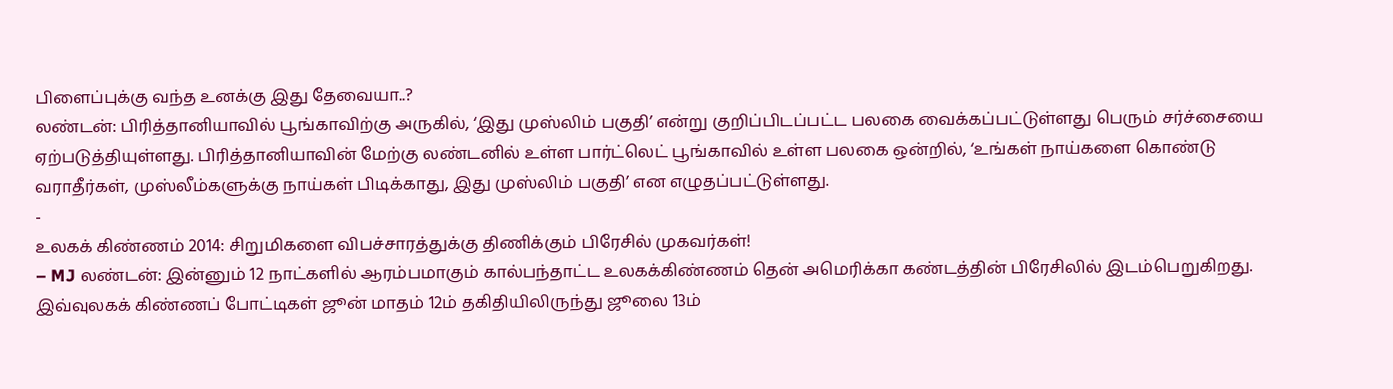பிளைப்புக்கு வந்த உனக்கு இது தேவையா..?
லண்டன்: பிரித்தானியாவில் பூங்காவிற்கு அருகில், ‘இது முஸ்லிம் பகுதி’ என்று குறிப்பிடப்பட்ட பலகை வைக்கப்பட்டுள்ளது பெரும் சர்ச்சையை ஏற்படுத்தியுள்ளது. பிரித்தானியாவின் மேற்கு லண்டனில் உள்ள பார்ட்லெட் பூங்காவில் உள்ள பலகை ஒன்றில், ‘உங்கள் நாய்களை கொண்டு வராதீர்கள், முஸ்லீம்களுக்கு நாய்கள் பிடிக்காது, இது முஸ்லிம் பகுதி’ என எழுதப்பட்டுள்ளது.
-
உலகக் கிண்ணம் 2014: சிறுமிகளை விபச்சாரத்துக்கு திணிக்கும் பிரேசில் முகவர்கள்!
– MJ லண்டன்: இன்னும் 12 நாட்களில் ஆரம்பமாகும் கால்பந்தாட்ட உலகக்கிண்ணம் தென் அமெரிக்கா கண்டத்தின் பிரேசிலில் இடம்பெறுகிறது. இவ்வுலகக் கிண்ணப் போட்டிகள் ஜூன் மாதம் 12ம் தகிதியிலிருந்து ஜூலை 13ம்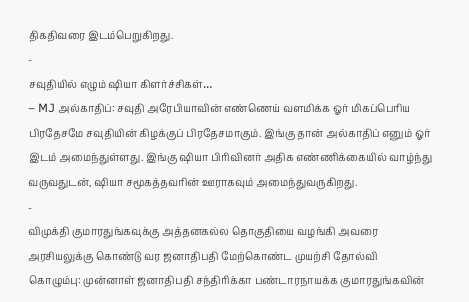திகதிவரை இடம்பெறுகிறது.
-
சவுதியில் எழும் ஷியா கிளர்ச்சிகள்…
– MJ அல்காதிப்: சவுதி அரேபியாவின் எண்ணெய் வளமிக்க ஓர் மிகப்பெரிய பிரதேசமே சவுதியின் கிழக்குப் பிரதேசமாகும். இங்கு தான் அல்காதிப் எனும் ஓர் இடம் அமைந்துள்ளது. இங்கு ஷியா பிரிவினர் அதிக எண்ணிக்கையில் வாழ்ந்து வருவதுடன், ஷியா சமூகத்தவரின் ஊராகவும் அமைந்துவருகிறது.
-
விமுக்தி குமாரதுங்கவுக்கு அத்தனகல்ல தொகுதியை வழங்கி அவரை அரசியலுக்கு கொண்டு வர ஜனாதிபதி மேற்கொண்ட முயற்சி தோல்வி
கொழும்பு: முன்னாள் ஜனாதிபதி சந்திரிக்கா பண்டாரநாயக்க குமாரதுங்கவின்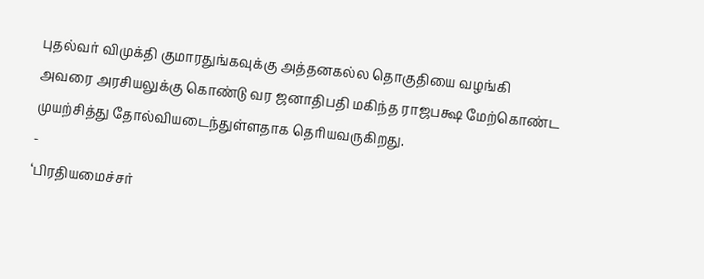புதல்வர் விமுக்தி குமாரதுங்கவுக்கு அத்தனகல்ல தொகுதியை வழங்கி அவரை அரசியலுக்கு கொண்டு வர ஜனாதிபதி மகிந்த ராஜபக்ஷ மேற்கொண்ட முயற்சித்து தோல்வியடைந்துள்ளதாக தெரியவருகிறது.
-
‘பிரதியமைச்சர்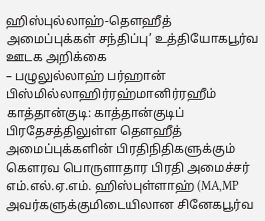ஹிஸ்புல்லாஹ்-தௌஹீத் அமைப்புக்கள் சந்திப்பு’ உத்தியோகபூர்வ ஊடக அறிக்கை
– பழுலுல்லாஹ் பர்ஹான் பிஸ்மில்லாஹிர்ரஹ்மானிர்ரஹீம் காத்தான்குடி: காத்தான்குடிப் பிரதேசத்திலுள்ள தௌஹீத் அமைப்புக்களின் பிரதிநிதிகளுக்கும் கௌரவ பொருளாதார பிரதி அமைச்சர் எம்.எல்.ஏ.எம். ஹிஸ்புள்ளாஹ் (MA,MP அவர்களுக்குமிடையிலான சினேகபூர்வ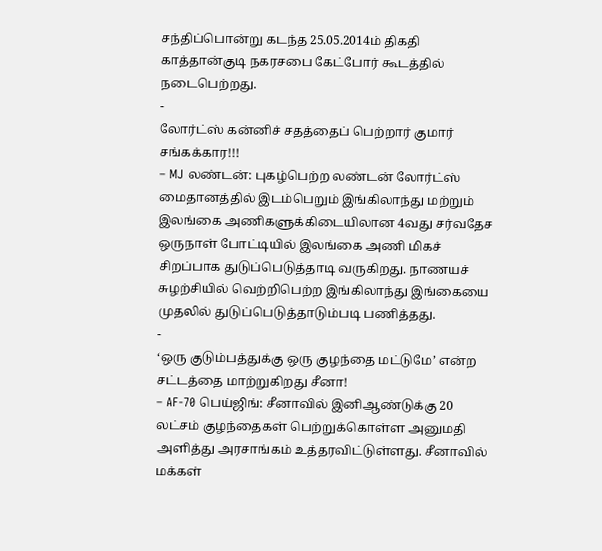சந்திப்பொன்று கடந்த 25.05.2014ம் திகதி காத்தான்குடி நகரசபை கேட்போர் கூடத்தில் நடைபெற்றது.
-
லோர்ட்ஸ் கன்னிச் சதத்தைப் பெற்றார் குமார் சங்கக்கார!!!
– MJ லண்டன்: புகழ்பெற்ற லண்டன் லோர்ட்ஸ் மைதானத்தில் இடம்பெறும் இங்கிலாந்து மற்றும் இலங்கை அணிகளுக்கிடையிலான 4வது சர்வதேச ஒருநாள் போட்டியில் இலங்கை அணி மிகச் சிறப்பாக துடுப்பெடுத்தாடி வருகிறது. நாணயச் சுழற்சியில் வெற்றிபெற்ற இங்கிலாந்து இங்கையை முதலில் துடுப்பெடுத்தாடும்படி பணித்தது.
-
‘ஒரு குடும்பத்துக்கு ஒரு குழந்தை மட்டுமே’ என்ற சட்டத்தை மாற்றுகிறது சீனா!
– AF-70 பெய்ஜிங்: சீனாவில் இனிஆண்டுக்கு 20 லட்சம் குழந்தைகள் பெற்றுக்கொள்ள அனுமதி அளித்து அரசாங்கம் உத்தரவிட்டுள்ளது. சீனாவில் மக்கள்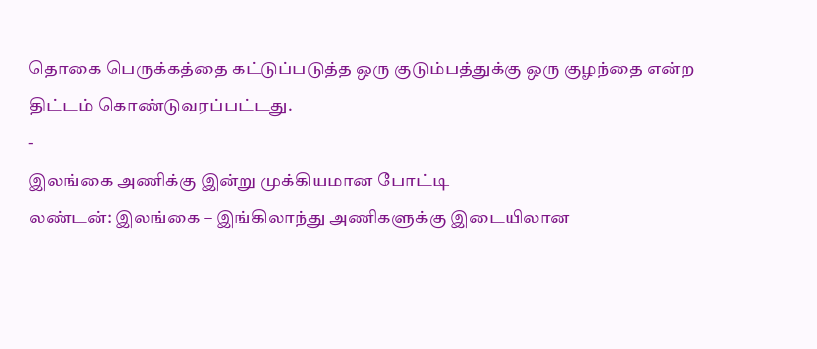தொகை பெருக்கத்தை கட்டுப்படுத்த ஒரு குடும்பத்துக்கு ஒரு குழந்தை என்ற திட்டம் கொண்டுவரப்பட்டது.
-
இலங்கை அணிக்கு இன்று முக்கியமான போட்டி
லண்டன்: இலங்கை – இங்கிலாந்து அணிகளுக்கு இடையிலான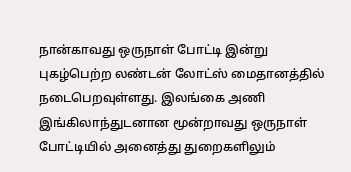நான்காவது ஒருநாள் போட்டி இன்று புகழ்பெற்ற லண்டன் லோட்ஸ் மைதானத்தில் நடைபெறவுள்ளது. இலங்கை அணி இங்கிலாந்துடனான மூன்றாவது ஒருநாள் போட்டியில் அனைத்து துறைகளிலும்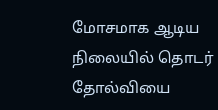மோசமாக ஆடிய நிலையில் தொடர் தோல்வியை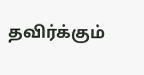தவிர்க்கும்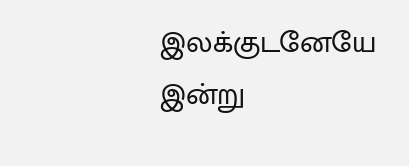இலக்குடனேயே இன்று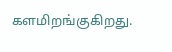களமிறங்குகிறது.